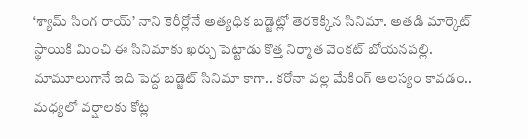‘శ్యామ్ సింగ రాయ్’ నాని కెరీర్లోనే అత్యధిక బడ్జెట్లో తెరకెక్కిన సినిమా. అతడి మార్కెట్ స్థాయికి మించి ఈ సినిమాకు ఖర్చు పెట్టాడు కొత్త నిర్మాత వెంకట్ బోయనపల్లి. మామూలుగానే ఇది పెద్ద బడ్జెట్ సినిమా కాగా.. కరోనా వల్ల మేకింగ్ ఆలస్యం కావడం.. మధ్యలో వర్షాలకు కోట్ల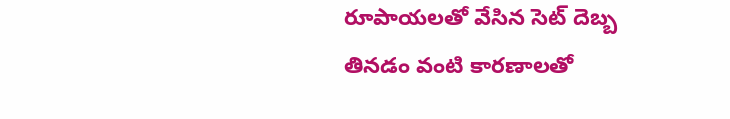రూపాయలతో వేసిన సెట్ దెబ్బ తినడం వంటి కారణాలతో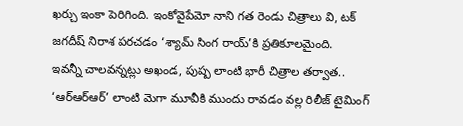ఖర్చు ఇంకా పెరిగింది. ఇంకోవైపేమో నాని గత రెండు చిత్రాలు వి, టక్ జగదీష్ నిరాశ పరచడం ‘శ్యామ్ సింగ రాయ్’కి ప్రతికూలమైంది.
ఇవన్నీ చాలవన్నట్లు అఖండ, పుష్ప లాంటి భారీ చిత్రాల తర్వాత.. ‘ఆర్ఆర్ఆర్’ లాంటి మెగా మూవీకి ముందు రావడం వల్ల రిలీజ్ టైమింగ్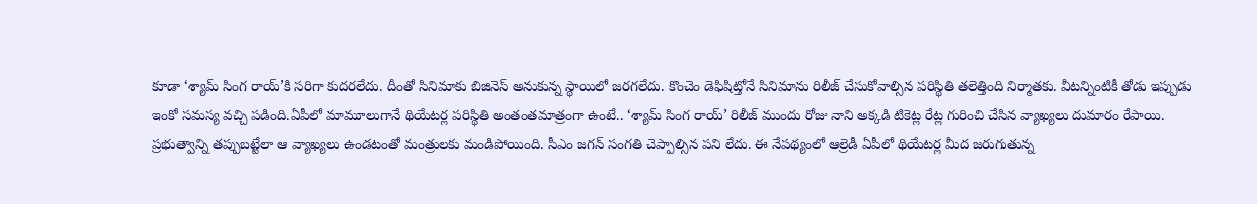కూడా ‘శ్యామ్ సింగ రాయ్’కి సరిగా కుదరలేదు. దీంతో సినిమాకు బిజినెస్ అనుకున్న స్థాయిలో జరగలేదు. కొంచెం డెఫిషిట్తోనే సినిమాను రిలీజ్ చేసుకోవాల్సిన పరిస్థితి తలెత్తింది నిర్మాతకు. వీటన్నింటికీ తోడు ఇప్పుడు ఇంకో సమస్య వచ్చి పడింది.ఏపీలో మామూలుగానే థియేటర్ల పరిస్థితి అంతంతమాత్రంగా ఉంటే.. ‘శ్యామ్ సింగ రాయ్’ రిలీజ్ ముందు రోజు నాని అక్కడి టికెట్ల రేట్ల గురించి చేసిన వ్యాఖ్యలు దుమారం రేపాయి.
ప్రభుత్వాన్ని తప్పుబట్టేలా ఆ వ్యాఖ్యలు ఉండటంతో మంత్రులకు మండిపోయింది. సీఎం జగన్ సంగతి చెప్పాల్సిన పని లేదు. ఈ నేపథ్యంలో ఆల్రెడీ ఏపీలో థియేటర్ల మీద జరుగుతున్న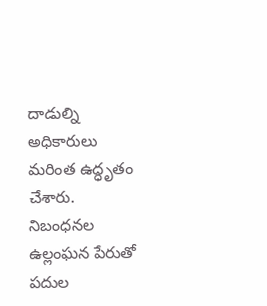దాడుల్ని అధికారులు మరింత ఉద్ధృతం చేశారు. నిబంధనల ఉల్లంఘన పేరుతో పదుల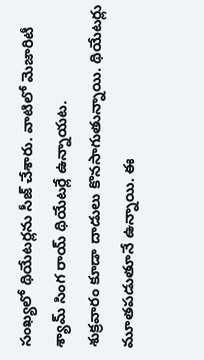సంఖ్యలో థియేటర్లను సీజ్ చేశారు. వాటిలో మెజారిటీ శ్యామ్ సింగ రాయ్ థియేటర్లే ఉన్నాయట.
శుక్రవారం కూడా దాడులు కొనసాగుతున్నాయి. థియేటర్లు మూతపడుతూనే ఉన్నాయి. ఈ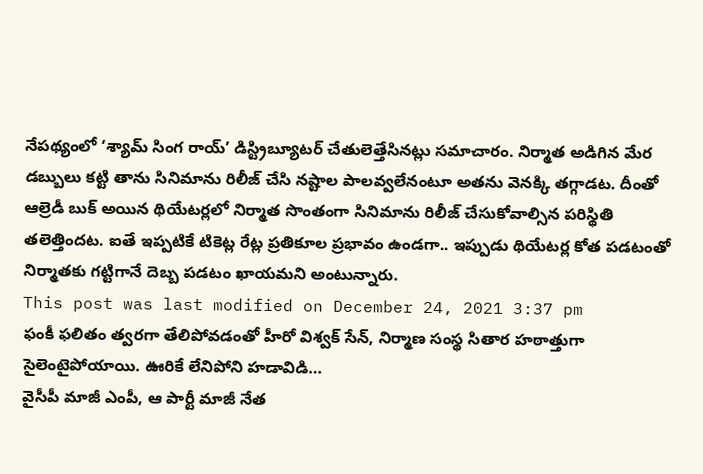నేపథ్యంలో ‘శ్యామ్ సింగ రాయ్’ డిస్ట్రిబ్యూటర్ చేతులెత్తేసినట్లు సమాచారం. నిర్మాత అడిగిన మేర డబ్బులు కట్టి తాను సినిమాను రిలీజ్ చేసి నష్టాల పాలవ్వలేనంటూ అతను వెనక్కి తగ్గాడట. దీంతో ఆల్రెడీ బుక్ అయిన థియేటర్లలో నిర్మాత సొంతంగా సినిమాను రిలీజ్ చేసుకోవాల్సిన పరిస్థితి తలెత్తిందట. ఐతే ఇప్పటికే టికెట్ల రేట్ల ప్రతికూల ప్రభావం ఉండగా.. ఇప్పుడు థియేటర్ల కోత పడటంతో నిర్మాతకు గట్టిగానే దెబ్బ పడటం ఖాయమని అంటున్నారు.
This post was last modified on December 24, 2021 3:37 pm
ఫంకీ ఫలితం త్వరగా తేలిపోవడంతో హీరో విశ్వక్ సేన్, నిర్మాణ సంస్థ సితార హఠాత్తుగా సైలెంటైపోయాయి. ఊరికే లేనిపోని హడావిడి…
వైసీపీ మాజీ ఎంపీ, ఆ పార్టీ మాజీ నేత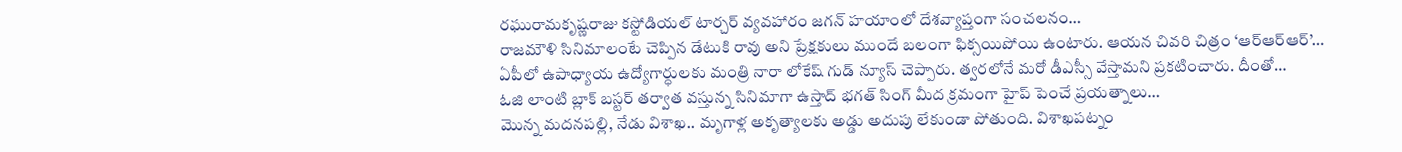రఘురామకృష్ణరాజు కస్టోడియల్ టార్చర్ వ్యవహారం జగన్ హయాంలో దేశవ్యాప్తంగా సంచలనం…
రాజమౌళి సినిమాలంటే చెప్పిన డేటుకి రావు అని ప్రేక్షకులు ముందే బలంగా ఫిక్సయిపోయి ఉంటారు. ఆయన చివరి చిత్రం ‘ఆర్ఆర్ఆర్’…
ఏపీలో ఉపాధ్యాయ ఉద్యోగార్ధులకు మంత్రి నారా లోకేష్ గుడ్ న్యూస్ చెప్పారు. త్వరలోనే మరో డీఎస్సీ వేస్తామని ప్రకటించారు. దీంతో…
ఓజి లాంటి బ్లాక్ బస్టర్ తర్వాత వస్తున్న సినిమాగా ఉస్తాద్ భగత్ సింగ్ మీద క్రమంగా హైప్ పెంచే ప్రయత్నాలు…
మొన్న మదనపల్లి, నేడు విశాఖ.. మృగాళ్ల అకృత్యాలకు అడ్డు అదుపు లేకుండా పోతుంది. విశాఖపట్నం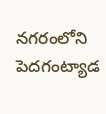నగరంలోని పెదగంట్యాడ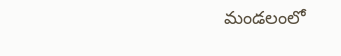మండలంలో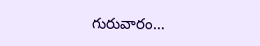గురువారం…